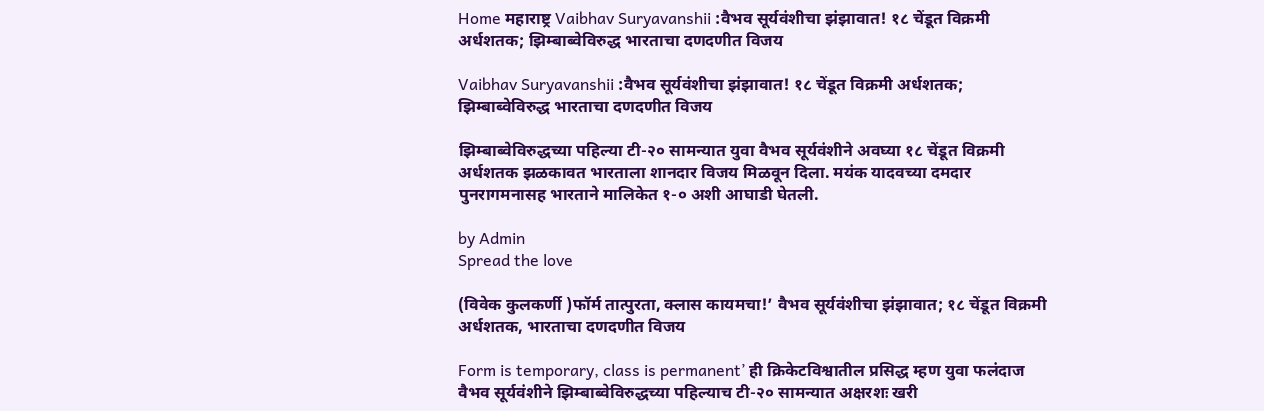Home महाराष्ट्र Vaibhav Suryavanshii :वैभव सूर्यवंशीचा झंझावात! १८ चेंडूत विक्रमी अर्धशतक; झिम्बाब्वेविरुद्ध भारताचा दणदणीत विजय

Vaibhav Suryavanshii :वैभव सूर्यवंशीचा झंझावात! १८ चेंडूत विक्रमी अर्धशतक; झिम्बाब्वेविरुद्ध भारताचा दणदणीत विजय

झिम्बाब्वेविरुद्धच्या पहिल्या टी-२० सामन्यात युवा वैभव सूर्यवंशीने अवघ्या १८ चेंडूत विक्रमी अर्धशतक झळकावत भारताला शानदार विजय मिळवून दिला. मयंक यादवच्या दमदार पुनरागमनासह भारताने मालिकेत १-० अशी आघाडी घेतली.

by Admin
Spread the love

(विवेक कुलकर्णी )फॉर्म तात्पुरता, क्लास कायमचा!’ वैभव सूर्यवंशीचा झंझावात; १८ चेंडूत विक्रमी अर्धशतक, भारताचा दणदणीत विजय

Form is temporary, class is permanent’ ही क्रिकेटविश्वातील प्रसिद्ध म्हण युवा फलंदाज वैभव सूर्यवंशीने झिम्बाब्वेविरुद्धच्या पहिल्याच टी-२० सामन्यात अक्षरशः खरी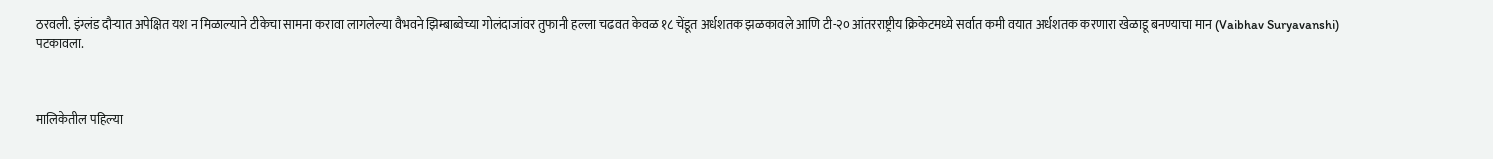ठरवली. इंग्लंड दौऱ्यात अपेक्षित यश न मिळाल्याने टीकेचा सामना करावा लागलेल्या वैभवने झिम्बाब्वेच्या गोलंदाजांवर तुफानी हल्ला चढवत केवळ १८ चेंडूत अर्धशतक झळकावले आणि टी-२० आंतरराष्ट्रीय क्रिकेटमध्ये सर्वात कमी वयात अर्धशतक करणारा खेळाडू बनण्याचा मान (Vaibhav Suryavanshi) पटकावला.



मालिकेतील पहिल्या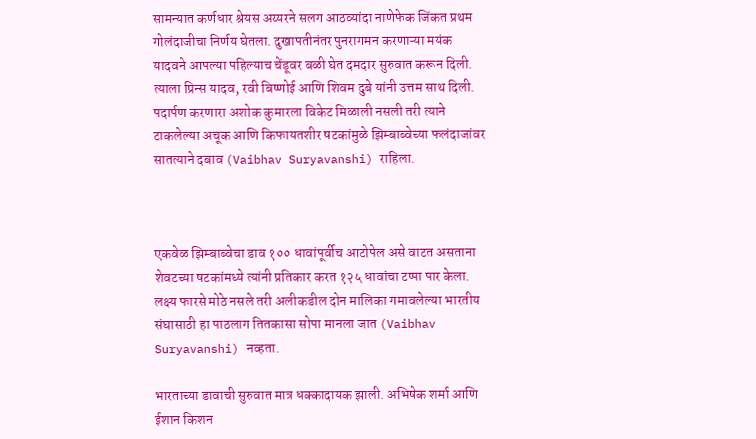सामन्यात कर्णधार श्रेयस अय्यरने सलग आठव्यांदा नाणेफेक जिंकत प्रथम गोलंदाजीचा निर्णय घेतला. दुखापतीनंतर पुनरागमन करणाऱ्या मयंक यादवने आपल्या पहिल्याच चेंडूवर बळी घेत दमदार सुरुवात करून दिली. त्याला प्रिन्स यादव, रवी बिष्णोई आणि शिवम दुबे यांनी उत्तम साथ दिली. पदार्पण करणारा अशोक कुमारला विकेट मिळाली नसली तरी त्याने टाकलेल्या अचूक आणि किफायतशीर षटकांमुळे झिम्बाब्वेच्या फलंदाजांवर सातत्याने दबाव (Vaibhav Suryavanshi) राहिला.



एकवेळ झिम्बाब्वेचा डाव १०० धावांपूर्वीच आटोपेल असे वाटत असताना शेवटच्या षटकांमध्ये त्यांनी प्रतिकार करत १२५ धावांचा टप्पा पार केला. लक्ष्य फारसे मोठे नसले तरी अलीकडील दोन मालिका गमावलेल्या भारतीय संघासाठी हा पाठलाग तितकासा सोपा मानला जात (Vaibhav Suryavanshi) नव्हता.

भारताच्या डावाची सुरुवात मात्र धक्कादायक झाली. अभिषेक शर्मा आणि ईशान किशन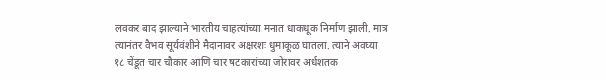लवकर बाद झाल्याने भारतीय चाहत्यांच्या मनात धाकधूक निर्माण झाली. मात्र त्यानंतर वैभव सूर्यवंशीने मैदानावर अक्षरशः धुमाकूळ घातला. त्याने अवघ्या १८ चेंडूत चार चौकार आणि चार षटकारांच्या जोरावर अर्धशतक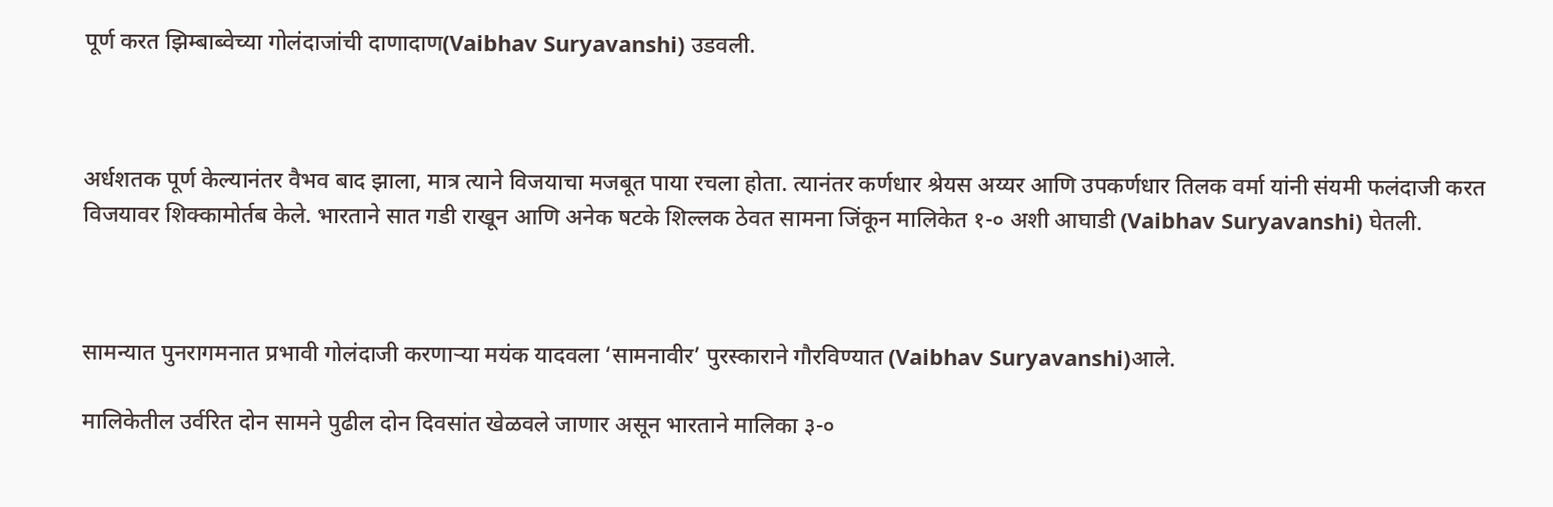पूर्ण करत झिम्बाब्वेच्या गोलंदाजांची दाणादाण(Vaibhav Suryavanshi) उडवली.



अर्धशतक पूर्ण केल्यानंतर वैभव बाद झाला, मात्र त्याने विजयाचा मजबूत पाया रचला होता. त्यानंतर कर्णधार श्रेयस अय्यर आणि उपकर्णधार तिलक वर्मा यांनी संयमी फलंदाजी करत विजयावर शिक्कामोर्तब केले. भारताने सात गडी राखून आणि अनेक षटके शिल्लक ठेवत सामना जिंकून मालिकेत १-० अशी आघाडी (Vaibhav Suryavanshi) घेतली.



सामन्यात पुनरागमनात प्रभावी गोलंदाजी करणाऱ्या मयंक यादवला ‘सामनावीर’ पुरस्काराने गौरविण्यात (Vaibhav Suryavanshi)आले.

मालिकेतील उर्वरित दोन सामने पुढील दोन दिवसांत खेळवले जाणार असून भारताने मालिका ३-०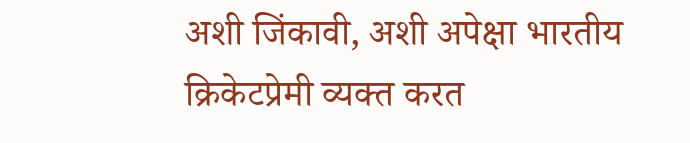अशी जिंकावी, अशी अपेक्षा भारतीय क्रिकेटप्रेमी व्यक्त करत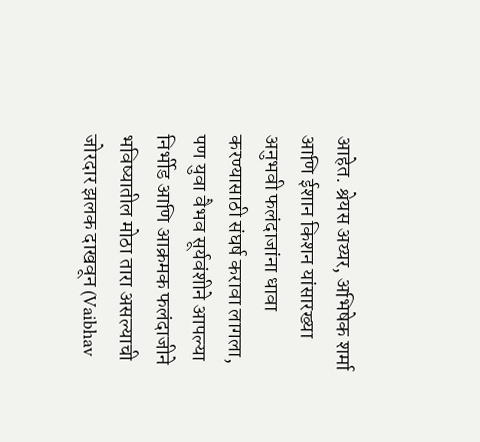आहेत. श्रेयस अय्यर, अभिषेक शर्मा आणि ईशान किशन यांसारख्या अनुभवी फलंदाजांना धावा करण्यासाठी संघर्ष करावा लागला, पण युवा वैभव सूर्यवंशीने आपल्या निर्भीड आणि आक्रमक फलंदाजीने भविष्यातील मोठा तारा असल्याची जोरदार झलक दाखवून (Vaibhav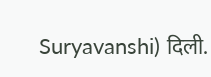Suryavanshi) दिली.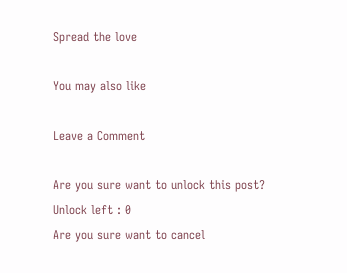Spread the love

You may also like

Leave a Comment

Are you sure want to unlock this post?
Unlock left : 0
Are you sure want to cancel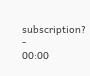subscription?
-
00:00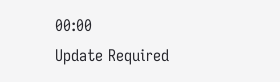00:00
Update Required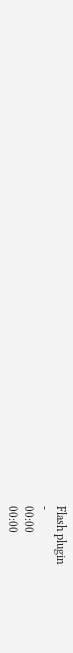Flash plugin
-
00:00
00:00